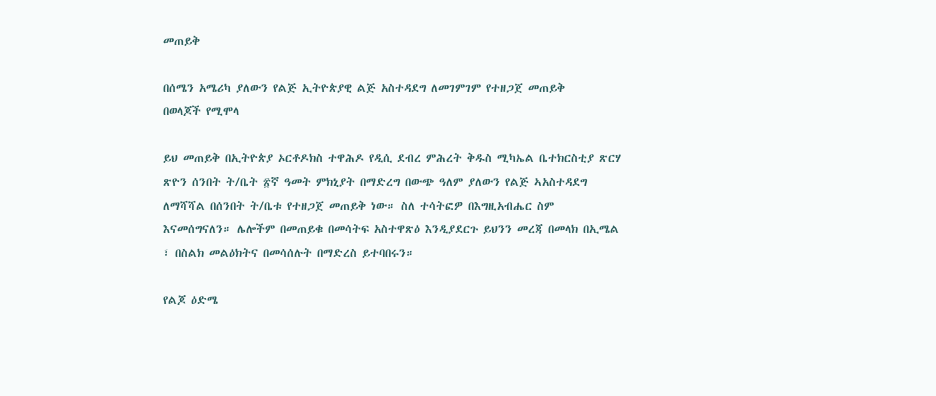መጠይቅ

በሰሜን አሜሪካ ያለውን የልጅ ኢትዮጵያዊ ልጅ አስተዳደግ ለመገምገም የተዘጋጀ መጠይቅ
በወላጆች የሚሞላ

ይህ መጠይቅ በኢትዮጵያ ኦርቶዶክስ ተዋሕዶ የዲሲ ደብረ ምሕረት ቅዱስ ሚካኤል ቤተክርስቲያ ጽርሃ ጽዮን ሰንበት ት/ቤት ፳ኛ ዓመት ምክኒያት በማድረግ በውጭ ዓለም ያለውን የልጅ ኣአስተዳደግ ለማሻሻል በሰንበት ት/ቤቱ የተዘጋጀ መጠይቅ ነው። ስለ ተሳትፎዎ በእግዚአብሔር ስም እናመሰግናለን። ሌሎችም በመጠይቁ በመሳትፍ አስተዋጽዕ እንዲያደርጉ ይህንን መረጃ በመላክ በኢሜል ፣ በስልክ መልዕክትና በመሳሰሉት በማድረስ ይተባበሩን።

የልጆ ዕድሜ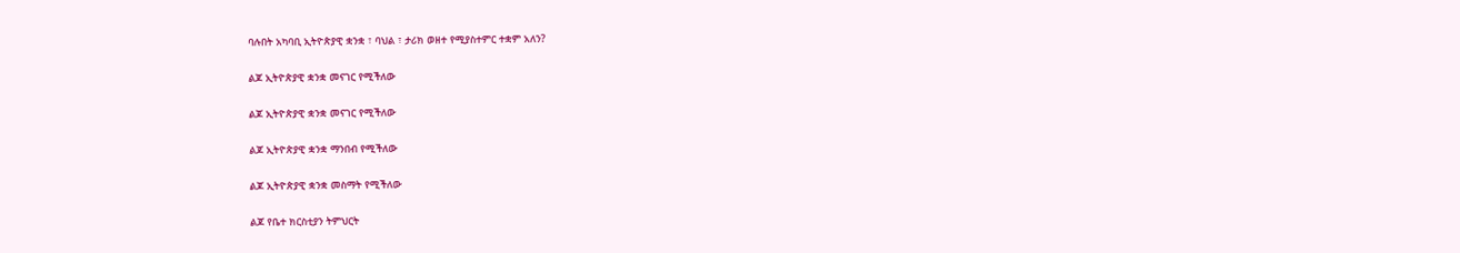ባሉበት አካባቢ ኢትዮጵያዊ ቋንቋ ፣ ባህል ፣ ታሪክ ወዘተ የሚያስተምር ተቋም አለን?

ልጆ ኢትዮጵያዊ ቋንቋ መናገር የሚችለው

ልጆ ኢትዮጵያዊ ቋንቋ መናገር የሚችለው

ልጆ ኢትዮጵያዊ ቋንቋ ማንበብ የሚችለው

ልጆ ኢትዮጵያዊ ቋንቋ መስማት የሚችለው

ልጆ የቤተ ክርስቲያን ትምህርት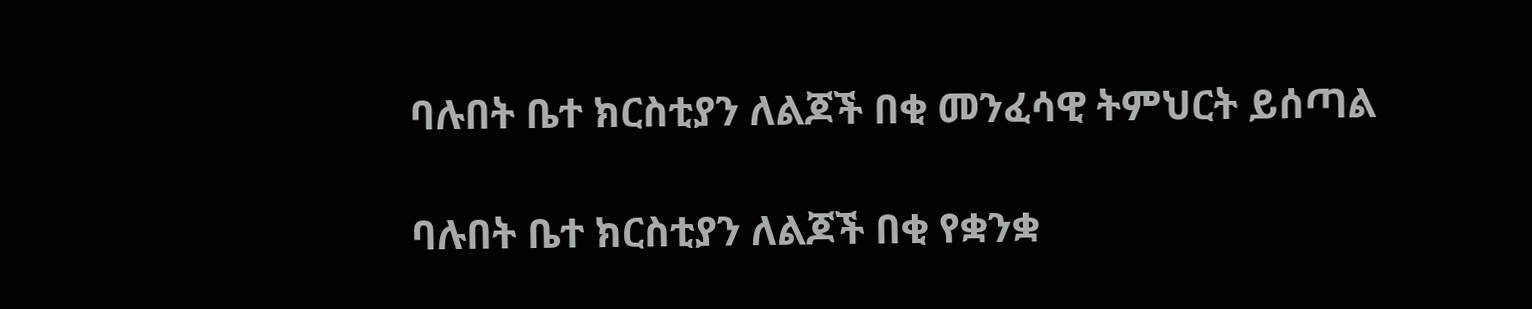ባሉበት ቤተ ክርስቲያን ለልጆች በቂ መንፈሳዊ ትምህርት ይሰጣል

ባሉበት ቤተ ክርስቲያን ለልጆች በቂ የቋንቋ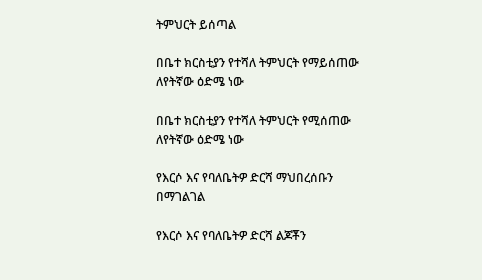ትምህርት ይሰጣል

በቤተ ክርስቲያን የተሻለ ትምህርት የማይሰጠው ለየትኛው ዕድሜ ነው

በቤተ ክርስቲያን የተሻለ ትምህርት የሚሰጠው ለየትኛው ዕድሜ ነው

የእርሶ እና የባለቤትዎ ድርሻ ማህበረሰቡን በማገልገል

የእርሶ እና የባለቤትዎ ድርሻ ልጆቾን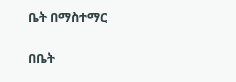ቤት በማስተማር

በቤት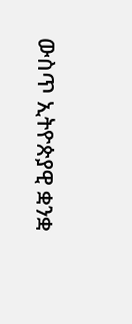ውስጥ ኢትዮጵያዊ ቋንቋ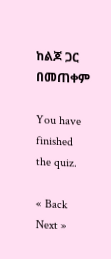ከልጆ ጋር በመጠቀም

You have finished the quiz.

« Back Next »